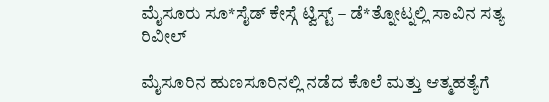ಮೈಸೂರು ಸೂ*ಸೈಡ್ ಕೇಸ್ಗೆ ಟ್ವಿಸ್ಟ್ – ಡೆ*ತ್ನೋಟ್ನಲ್ಲಿ ಸಾವಿನ ಸತ್ಯ ರಿವೀಲ್

ಮೈಸೂರಿನ ಹುಣಸೂರಿನಲ್ಲಿ ನಡೆದ ಕೊಲೆ ಮತ್ತು ಆತ್ಮಹತ್ಯೆಗೆ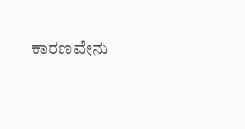ಕಾರಣವೇನು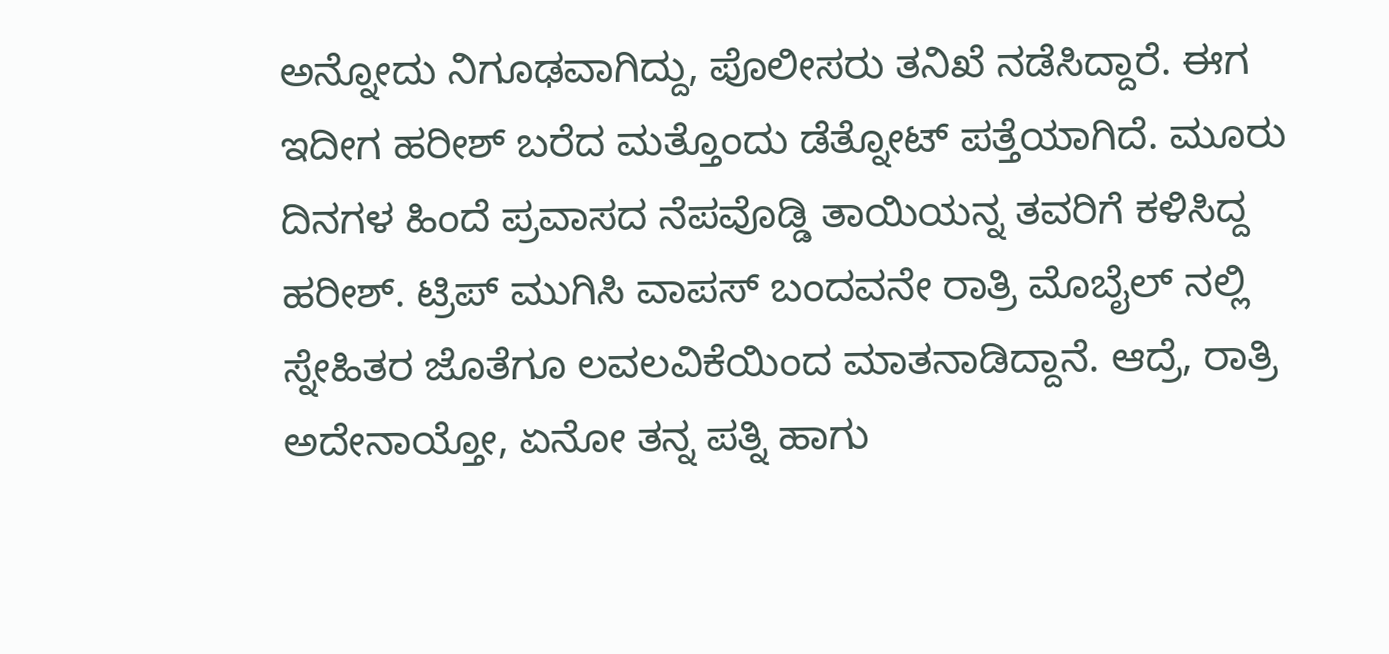ಅನ್ನೋದು ನಿಗೂಢವಾಗಿದ್ದು, ಪೊಲೀಸರು ತನಿಖೆ ನಡೆಸಿದ್ದಾರೆ. ಈಗ ಇದೀಗ ಹರೀಶ್ ಬರೆದ ಮತ್ತೊಂದು ಡೆತ್ನೋಟ್ ಪತ್ತೆಯಾಗಿದೆ. ಮೂರು ದಿನಗಳ ಹಿಂದೆ ಪ್ರವಾಸದ ನೆಪವೊಡ್ಡಿ ತಾಯಿಯನ್ನ ತವರಿಗೆ ಕಳಿಸಿದ್ದ ಹರೀಶ್. ಟ್ರಿಪ್ ಮುಗಿಸಿ ವಾಪಸ್ ಬಂದವನೇ ರಾತ್ರಿ ಮೊಬೈಲ್ ನಲ್ಲಿ ಸ್ನೇಹಿತರ ಜೊತೆಗೂ ಲವಲವಿಕೆಯಿಂದ ಮಾತನಾಡಿದ್ದಾನೆ. ಆದ್ರೆ, ರಾತ್ರಿ ಅದೇನಾಯ್ತೋ, ಏನೋ ತನ್ನ ಪತ್ನಿ ಹಾಗು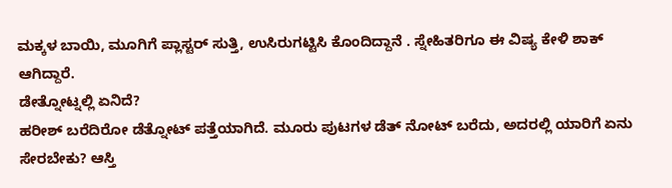ಮಕ್ಕಳ ಬಾಯಿ, ಮೂಗಿಗೆ ಪ್ಲಾಸ್ಟರ್ ಸುತ್ತಿ, ಉಸಿರುಗಟ್ಟಿಸಿ ಕೊಂದಿದ್ದಾನೆ . ಸ್ನೇಹಿತರಿಗೂ ಈ ವಿಷ್ಯ ಕೇಳಿ ಶಾಕ್ ಆಗಿದ್ದಾರೆ.
ಡೇತ್ನೋಟ್ನಲ್ಲಿ ಏನಿದೆ?
ಹರೀಶ್ ಬರೆದಿರೋ ಡೆತ್ನೋಟ್ ಪತ್ತೆಯಾಗಿದೆ. ಮೂರು ಪುಟಗಳ ಡೆತ್ ನೋಟ್ ಬರೆದು, ಅದರಲ್ಲಿ ಯಾರಿಗೆ ಏನು ಸೇರಬೇಕು? ಆಸ್ತಿ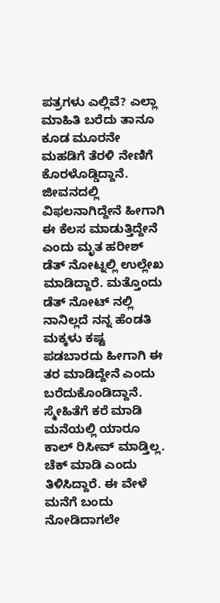ಪತ್ರಗಳು ಎಲ್ಲಿವೆ? ಎಲ್ಲಾ ಮಾಹಿತಿ ಬರೆದು ತಾನೂ ಕೂಡ ಮೂರನೇ ಮಹಡಿಗೆ ತೆರಳಿ ನೇಣಿಗೆ ಕೊರಳೊಡ್ಡಿದ್ದಾನೆ.
ಜೀವನದಲ್ಲಿ ವಿಫಲನಾಗಿದ್ದೇನೆ ಹೀಗಾಗಿ ಈ ಕೆಲಸ ಮಾಡುತ್ತಿದ್ದೇನೆ ಎಂದು ಮೃತ ಹರೀಶ್ ಡೆತ್ ನೋಟ್ನಲ್ಲಿ ಉಲ್ಲೇಖ ಮಾಡಿದ್ದಾರೆ. ಮತ್ತೊಂದು ಡೆತ್ ನೋಟ್ ನಲ್ಲಿ ನಾನಿಲ್ಲದೆ ನನ್ನ ಹೆಂಡತಿ ಮಕ್ಕಳು ಕಷ್ಟ ಪಡಬಾರದು ಹೀಗಾಗಿ ಈ ತರ ಮಾಡಿದ್ದೇನೆ ಎಂದು ಬರೆದುಕೊಂಡಿದ್ದಾನೆ.
ಸ್ಮೇಹಿತೆಗೆ ಕರೆ ಮಾಡಿ ಮನೆಯಲ್ಲಿ ಯಾರೂ ಕಾಲ್ ರಿಸೀವ್ ಮಾಡ್ತಿಲ್ಲ. ಚೆಕ್ ಮಾಡಿ ಎಂದು ತಿಳಿಸಿದ್ದಾರೆ. ಈ ವೇಳೆ ಮನೆಗೆ ಬಂದು ನೋಡಿದಾಗಲೇ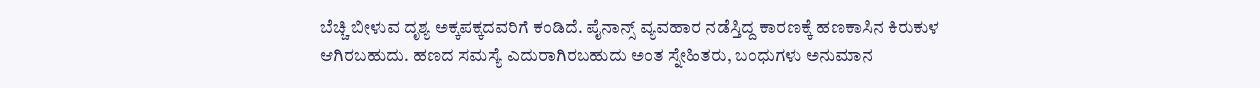ಬೆಚ್ಚಿ ಬೀಳುವ ದೃಶ್ಯ ಅಕ್ಕಪಕ್ಕದವರಿಗೆ ಕಂಡಿದೆ. ಪೈನಾನ್ಸ್ ವ್ಯವಹಾರ ನಡೆಸ್ತಿದ್ದ ಕಾರಣಕ್ಕೆ ಹಣಕಾಸಿನ ಕಿರುಕುಳ ಆಗಿರಬಹುದು. ಹಣದ ಸಮಸ್ಯೆ ಎದುರಾಗಿರಬಹುದು ಅಂತ ಸ್ನೇಹಿತರು, ಬಂಧುಗಳು ಅನುಮಾನ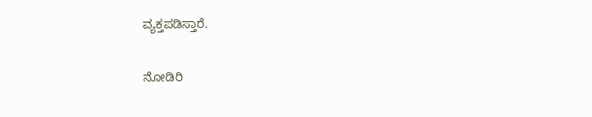ವ್ಯಕ್ತಪಡಿಸ್ತಾರೆ.

ನೋಡಿರಿ